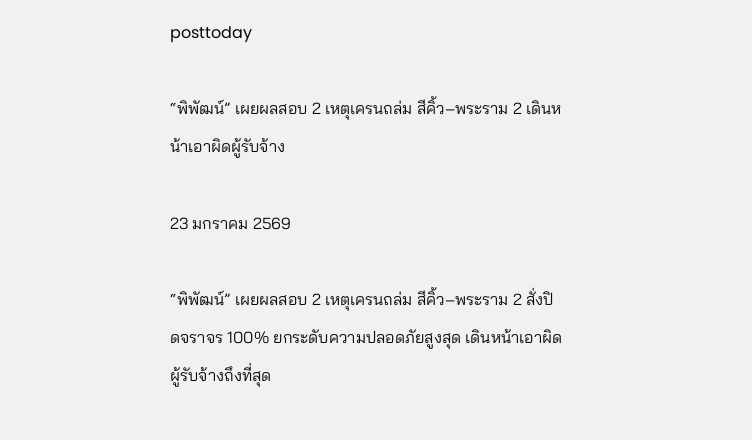posttoday

“พิพัฒน์” เผยผลสอบ 2 เหตุเครนถล่ม สีคิ้ว–พระราม 2 เดินหน้าเอาผิดผู้รับจ้าง

23 มกราคม 2569

“พิพัฒน์” เผยผลสอบ 2 เหตุเครนถล่ม สีคิ้ว–พระราม 2 สั่งปิดจราจร 100% ยกระดับความปลอดภัยสูงสุด เดินหน้าเอาผิดผู้รับจ้างถึงที่สุด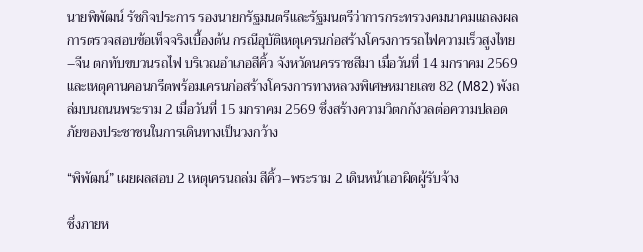นายพิพัฒน์ รัชกิจประการ รองนายกรัฐมนตรีและรัฐมนตรีว่าการกระทรวงคมนาคมแถลงผลการตรวจสอบข้อเท็จจริงเบื้องต้น กรณีอุบัติเหตุเครนก่อสร้างโครงการรถไฟความเร็วสูงไทย–จีน ตกทับขบวนรถไฟ บริเวณอำเภอสีคิ้ว จังหวัดนครราชสีมา เมื่อวันที่ 14 มกราคม 2569 และเหตุคานคอนกรีตพร้อมเครนก่อสร้างโครงการทางหลวงพิเศษหมายเลข 82 (M82) พังถล่มบนถนนพระราม 2 เมื่อวันที่ 15 มกราคม 2569 ซึ่งสร้างความวิตกกังวลต่อความปลอดภัยของประชาชนในการเดินทางเป็นวงกว้าง

“พิพัฒน์” เผยผลสอบ 2 เหตุเครนถล่ม สีคิ้ว–พระราม 2 เดินหน้าเอาผิดผู้รับจ้าง

ซึ่งภายห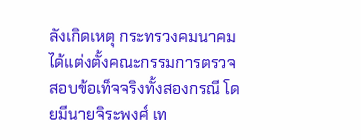ลังเกิดเหตุ กระทรวงคมนาคมได้แต่งตั้งคณะกรรมการตรวจสอบข้อเท็จจริงทั้งสองกรณี โดยมีนายจิระพงศ์ เท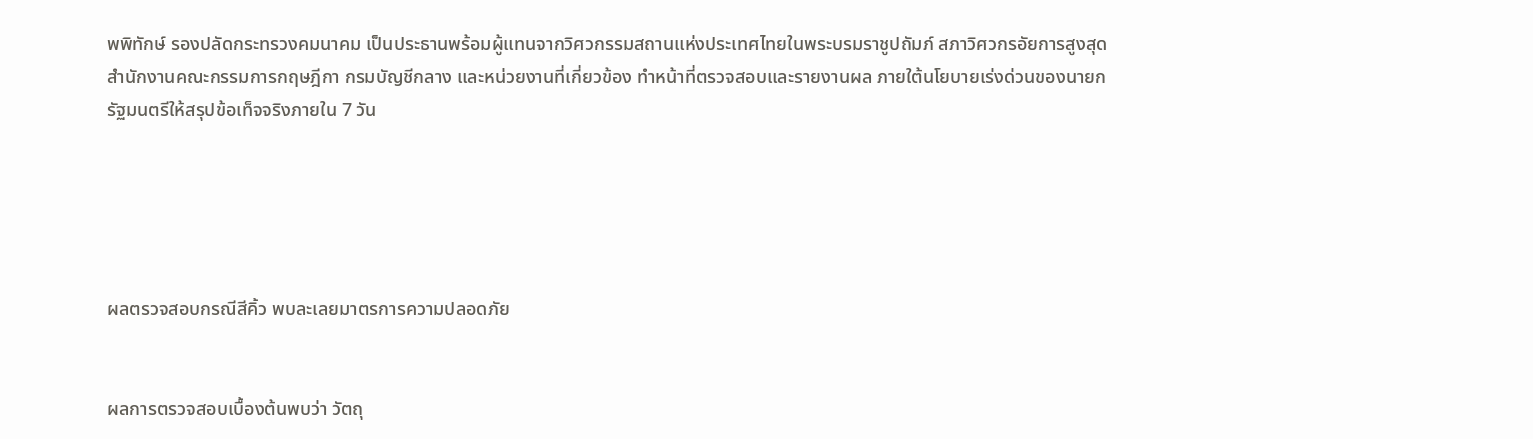พพิทักษ์ รองปลัดกระทรวงคมนาคม เป็นประธานพร้อมผู้แทนจากวิศวกรรมสถานแห่งประเทศไทยในพระบรมราชูปถัมภ์ สภาวิศวกรอัยการสูงสุด สำนักงานคณะกรรมการกฤษฎีกา กรมบัญชีกลาง และหน่วยงานที่เกี่ยวข้อง ทำหน้าที่ตรวจสอบและรายงานผล ภายใต้นโยบายเร่งด่วนของนายกรัฐมนตรีให้สรุปข้อเท็จจริงภายใน 7 วัน





ผลตรวจสอบกรณีสีคิ้ว พบละเลยมาตรการความปลอดภัย


ผลการตรวจสอบเบื้องต้นพบว่า วัตถุ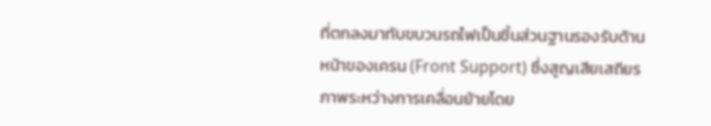ที่ตกลงมาทับขบวนรถไฟเป็นชิ้นส่วนฐานรองรับด้านหน้าของเครน (Front Support) ซึ่งสูญเสียเสถียรภาพระหว่างการเคลื่อนย้ายโดย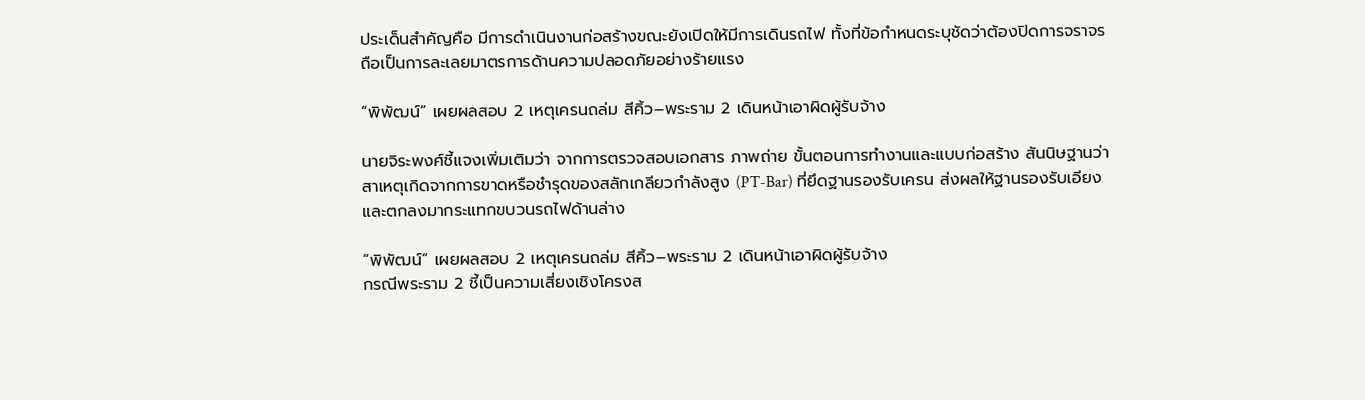ประเด็นสำคัญคือ มีการดำเนินงานก่อสร้างขณะยังเปิดให้มีการเดินรถไฟ ทั้งที่ข้อกำหนดระบุชัดว่าต้องปิดการจราจร ถือเป็นการละเลยมาตรการด้านความปลอดภัยอย่างร้ายแรง

“พิพัฒน์” เผยผลสอบ 2 เหตุเครนถล่ม สีคิ้ว–พระราม 2 เดินหน้าเอาผิดผู้รับจ้าง

นายจิระพงศ์ชี้แจงเพิ่มเติมว่า จากการตรวจสอบเอกสาร ภาพถ่าย ขั้นตอนการทำงานและแบบก่อสร้าง สันนิษฐานว่าสาเหตุเกิดจากการขาดหรือชำรุดของสลักเกลียวกำลังสูง (PT-Bar) ที่ยึดฐานรองรับเครน ส่งผลให้ฐานรองรับเอียงและตกลงมากระแทกขบวนรถไฟด้านล่าง

“พิพัฒน์” เผยผลสอบ 2 เหตุเครนถล่ม สีคิ้ว–พระราม 2 เดินหน้าเอาผิดผู้รับจ้าง
กรณีพระราม 2 ชี้เป็นความเสี่ยงเชิงโครงส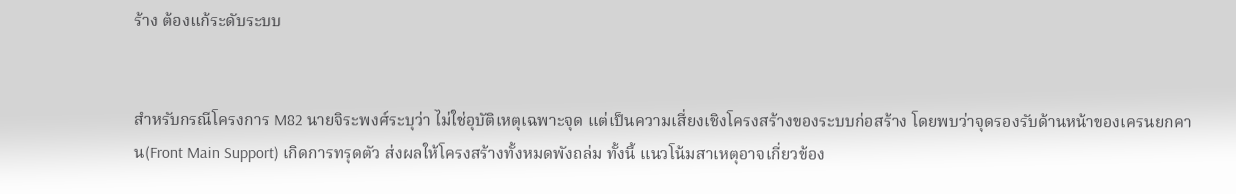ร้าง ต้องแก้ระดับระบบ


สำหรับกรณีโครงการ M82 นายจิระพงศ์ระบุว่า ไม่ใช่อุบัติเหตุเฉพาะจุด แต่เป็นความเสี่ยงเชิงโครงสร้างของระบบก่อสร้าง โดยพบว่าจุดรองรับด้านหน้าของเครนยกคาน(Front Main Support) เกิดการทรุดตัว ส่งผลให้โครงสร้างทั้งหมดพังถล่ม ทั้งนี้ แนวโน้มสาเหตุอาจเกี่ยวข้อง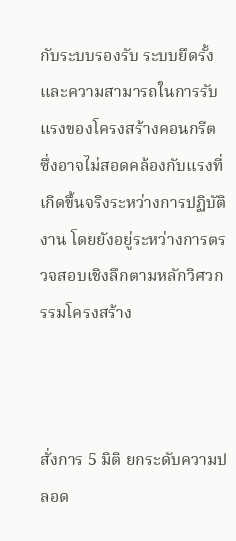กับระบบรองรับ ระบบยึดรั้ง และความสามารถในการรับแรงของโครงสร้างคอนกรีต ซึ่งอาจไม่สอดคล้องกับแรงที่เกิดขึ้นจริงระหว่างการปฏิบัติงาน โดยยังอยู่ระหว่างการตรวจสอบเชิงลึกตามหลักวิศวกรรมโครงสร้าง



สั่งการ 5 มิติ ยกระดับความปลอด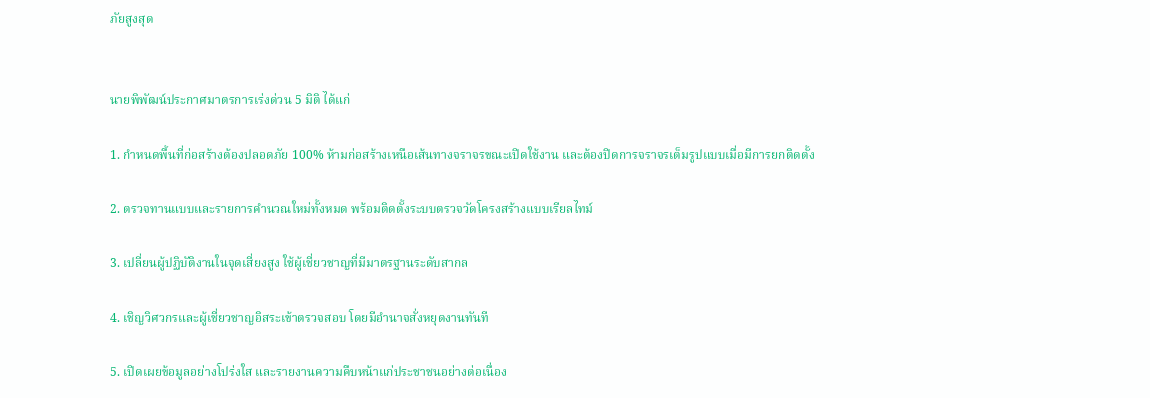ภัยสูงสุด


นายพิพัฒน์ประกาศมาตรการเร่งด่วน 5 มิติ ได้แก่

1. กำหนดพื้นที่ก่อสร้างต้องปลอดภัย 100% ห้ามก่อสร้างเหนือเส้นทางจราจรขณะเปิดใช้งาน และต้องปิดการจราจรเต็มรูปแบบเมื่อมีการยกติดตั้ง

2. ตรวจทานแบบและรายการคำนวณใหม่ทั้งหมด พร้อมติดตั้งระบบตรวจวัดโครงสร้างแบบเรียลไทม์

3. เปลี่ยนผู้ปฏิบัติงานในจุดเสี่ยงสูง ใช้ผู้เชี่ยวชาญที่มีมาตรฐานระดับสากล

4. เชิญวิศวกรและผู้เชี่ยวชาญอิสระเข้าตรวจสอบ โดยมีอำนาจสั่งหยุดงานทันที

5. เปิดเผยข้อมูลอย่างโปร่งใส และรายงานความคืบหน้าแก่ประชาชนอย่างต่อเนื่อง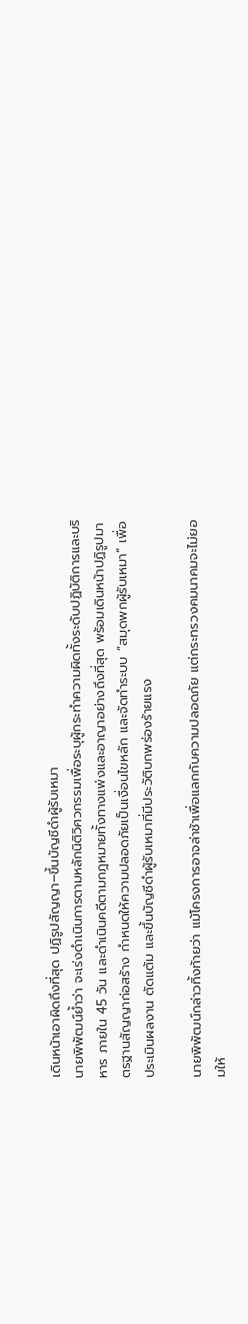เดินหน้าเอาผิดถึงที่สุด ปฏิรูปสัญญา–ขึ้นบัญชีดำผู้รับเหมา
นายพิพัฒน์ย้ำว่า จะเร่งดำเนินการตามหลักนิติวิศวกรรมเพื่อระบุผู้กระทำความผิดทั้งระดับปฏิบัติการและบริหาร ภายใน 45 วัน และดำเนินคดีตามกฎหมายทั้งทางแพ่งและอาญาอย่างถึงที่สุด พร้อมเดินหน้าปฏิรูปมาตรฐานสัญญาก่อสร้าง กำหนดให้ความปลอดภัยเป็นเงื่อนไขหลัก และจัดทำระบบ “สมุดพกผู้รับเหมา” เพื่อประเมินผลงาน ตัดแต้ม และขึ้นบัญชีดำผู้รับเหมาที่มีประวัติบกพร่องร้ายแรง

นายพิพัฒน์กล่าวทิ้งท้ายว่า แม้โครงการอาจล่าช้าเพื่อแลกกับความปลอดภัย แต่กระทรวงคมนาคมจะไม่ยอมให้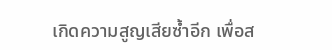เกิดความสูญเสียซ้ำอีก เพื่อส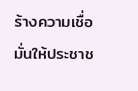ร้างความเชื่อมั่นให้ประชาช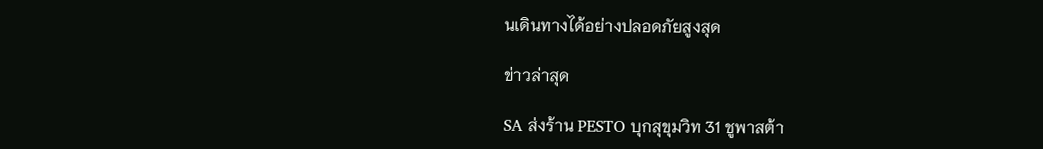นเดินทางได้อย่างปลอดภัยสูงสุด

ข่าวล่าสุด

SA ส่งร้าน PESTO บุกสุขุมวิท 31 ชูพาสต้า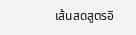เส้นสดสูตรอิ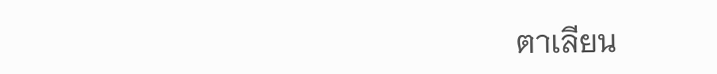ตาเลียน